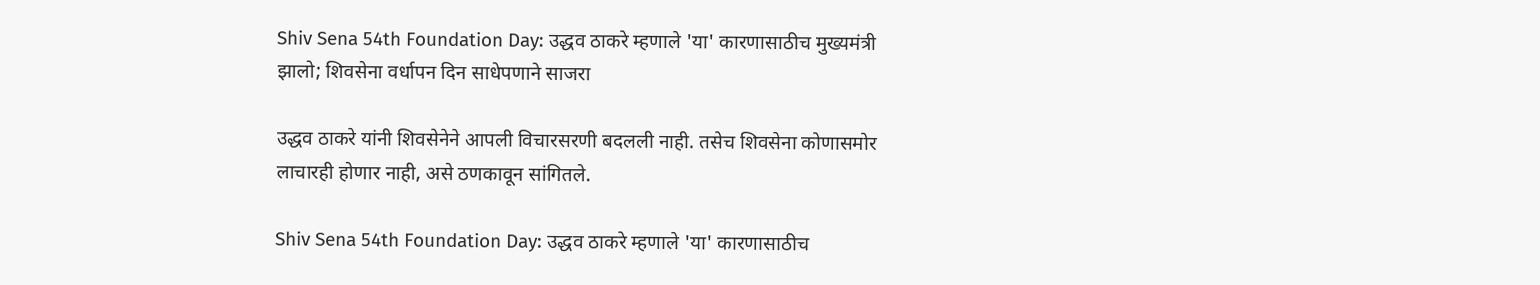Shiv Sena 54th Foundation Day: उद्धव ठाकरे म्हणाले 'या' कारणासाठीच मुख्यमंत्री झालो; शिवसेना वर्धापन दिन साधेपणाने साजरा

उद्धव ठाकरे यांनी शिवसेनेने आपली विचारसरणी बदलली नाही. तसेच शिवसेना कोणासमोर लाचारही होणार नाही, असे ठणकावून सांगितले.

Shiv Sena 54th Foundation Day: उद्धव ठाकरे म्हणाले 'या' कारणासाठीच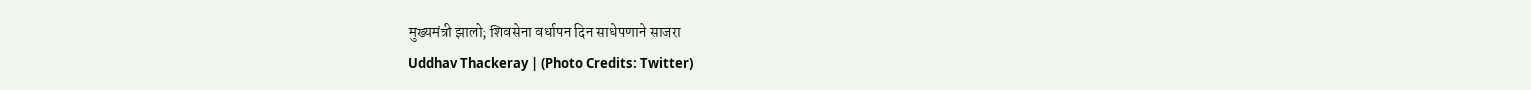मुख्यमंत्री झालो; शिवसेना वर्धापन दिन साधेपणाने साजरा
Uddhav Thackeray | (Photo Credits: Twitter)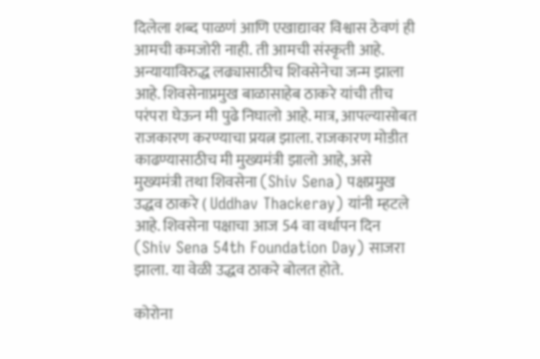दिलेला शब्द पाळणं आणि एखाद्यावर विश्वास ठेवणं ही आमची कमजोरी नाही. ती आमची संस्कृती आहे. अन्यायाविरुद्ध लढ्यासाठीच शिवसेनेचा जन्म झाला आहे. शिवसेनाप्रमुख बाळासाहेब ठाकरे यांची तीच परंपरा घेऊन मी पुढे निघालो आहे. मात्र, आपल्यासोबत राजकारण करण्याचा प्रयत्न झाला. राजकारण मोडीत काढण्यासाठीच मी मुख्यमंत्री झालो आहे, असे मुख्यमंत्री तथा शिवसेना (Shiv Sena) पक्षप्रमुख उद्धव ठाकरे ( Uddhav Thackeray) यांनी म्हटले आहे. शिवसेना पक्षाचा आज 54 वा वर्धापन दिन (Shiv Sena 54th Foundation Day) साजरा झाला. या वेळी उद्धव ठाकरे बोलत होते.

कोरोना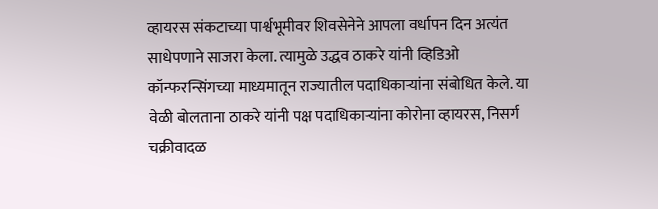व्हायरस संकटाच्या पार्श्वभूमीवर शिवसेनेने आपला वर्धापन दिन अत्यंत साधेपणाने साजरा केला. त्यामुळे उद्धव ठाकरे यांनी व्हिडिओ कॉन्फरन्सिंगच्या माध्यमातून राज्यातील पदाधिकाऱ्यांना संबोधित केले. या वेळी बोलताना ठाकरे यांनी पक्ष पदाधिकाऱ्यांना कोरोना व्हायरस, निसर्ग चक्रीवादळ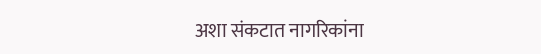अशा संकटात नागरिकांना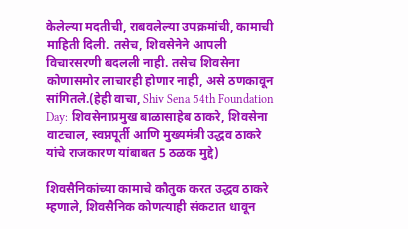केलेल्या मदतीची, राबवलेल्या उपक्रमांची, कामाची माहिती दिली. तसेच, शिवसेनेने आपली विचारसरणी बदलली नाही. तसेच शिवसेना कोणासमोर लाचारही होणार नाही, असे ठणकावून सांगितले.(हेही वाचा, Shiv Sena 54th Foundation Day: शिवसेनाप्रमुख बाळासाहेब ठाकरे, शिवसेना वाटचाल, स्वप्नपूर्ती आणि मुख्यमंत्री उद्धव ठाकरे यांचे राजकारण यांबाबत 5 ठळक मुद्दे)

शिवसैनिकांच्या कामाचे कौतुक करत उद्धव ठाकरे म्हणाले, शिवसैनिक कोणत्याही संकटात धावून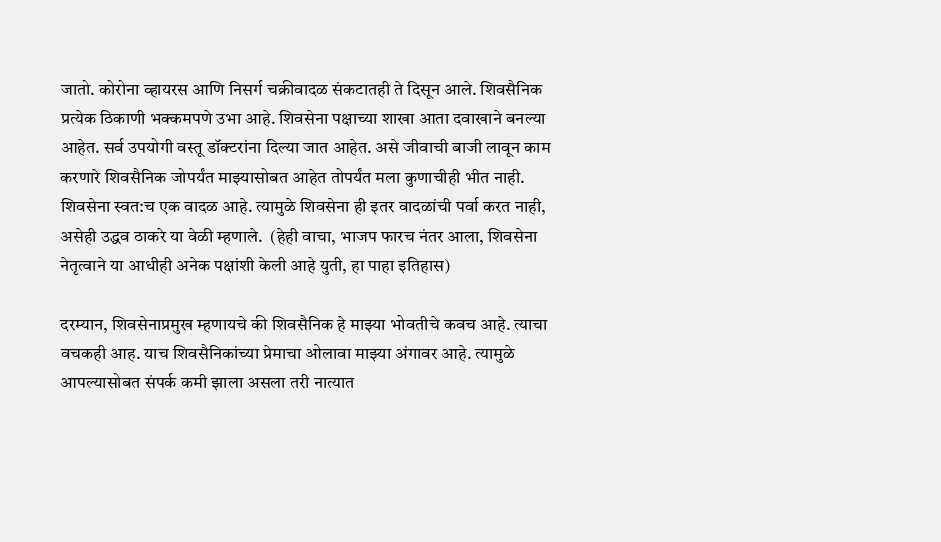जातो. कोरोना व्हायरस आणि निसर्ग चक्रीवादळ संकटातही ते दिसून आले. शिवसैनिक प्रत्येक ठिकाणी भक्कमपणे उभा आहे. शिवसेना पक्षाच्या शाखा आता दवाखाने बनल्या आहेत. सर्व उपयोगी वस्तू डॉक्टरांना दिल्या जात आहेत. असे जीवाची बाजी लावून काम करणारे शिवसैनिक जोपर्यंत माझ्यासोबत आहेत तोपर्यंत मला कुणाचीही भीत नाही. शिवसेना स्वत:च एक वादळ आहे. त्यामुळे शिवसेना ही इतर वादळांची पर्वा करत नाही, असेही उद्धव ठाकरे या वेळी म्हणाले.  (हेही वाचा, भाजप फारच नंतर आला, शिवसेना नेतृत्वाने या आधीही अनेक पक्षांशी केली आहे युती, हा पाहा इतिहास)

दरम्यान, शिवसेनाप्रमुख म्हणायचे की शिवसैनिक हे माझ्या भोवतीचे कवच आहे. त्याचा वचकही आह. याच शिवसैनिकांच्या प्रेमाचा ओलावा माझ्या अंगावर आहे. त्यामुळे आपल्यासोबत संपर्क कमी झाला असला तरी नात्यात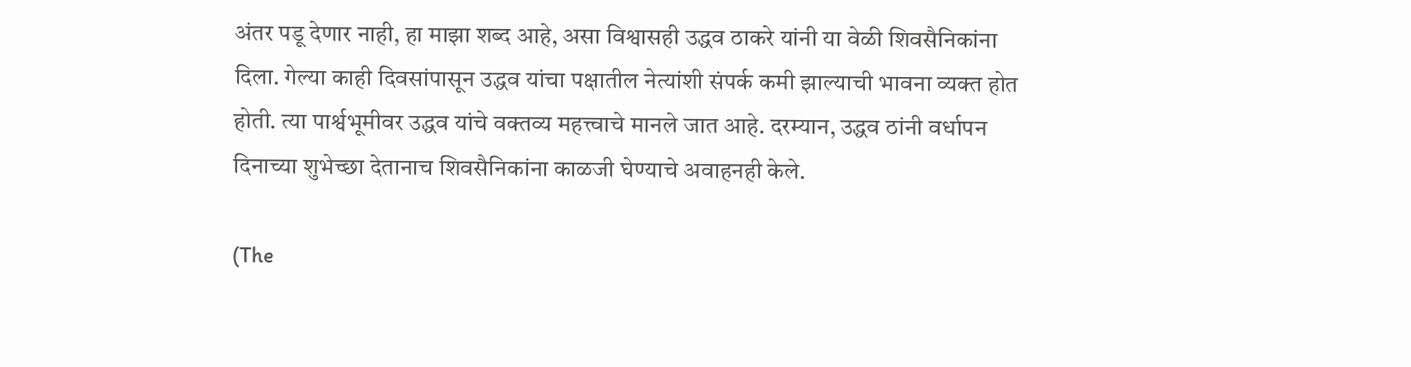अंतर पडू देणार नाही, हा माझा शब्द आहे, असा विश्वासही उद्धव ठाकरे यांनी या वेळी शिवसैनिकांना दिला. गेल्या काही दिवसांपासून उद्धव यांचा पक्षातील नेत्यांशी संपर्क कमी झाल्याची भावना व्यक्त होत होती. त्या पार्श्वभूमीवर उद्धव यांचे वक्तव्य महत्त्वाचे मानले जात आहे. दरम्यान, उद्धव ठांनी वर्धापन दिनाच्या शुभेच्छा देतानाच शिवसैनिकांना काळजी घेण्याचे अवाहनही केले.

(The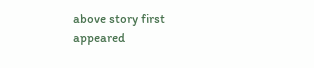above story first appeared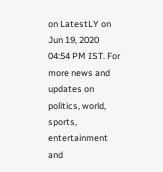on LatestLY on Jun 19, 2020 04:54 PM IST. For more news and updates on politics, world, sports, entertainment and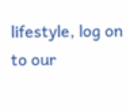lifestyle, log on to our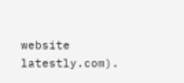website latestly.com).